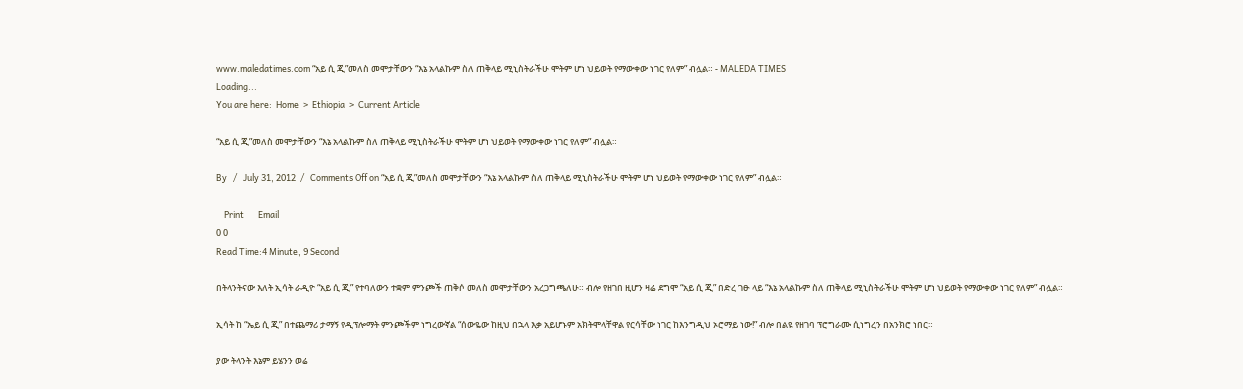www.maledatimes.com “አይ ሲ ጂ”መለስ መሞታቸውን “እኔ አላልኩም ስለ ጠቅላይ ሚኒስትራችሁ ሞትም ሆነ ህይወት የማውቀው ነገር የለም” ብሏል። - MALEDA TIMES
Loading...
You are here:  Home  >  Ethiopia  >  Current Article

“አይ ሲ ጂ”መለስ መሞታቸውን “እኔ አላልኩም ስለ ጠቅላይ ሚኒስትራችሁ ሞትም ሆነ ህይወት የማውቀው ነገር የለም” ብሏል።

By   /   July 31, 2012  /   Comments Off on “አይ ሲ ጂ”መለስ መሞታቸውን “እኔ አላልኩም ስለ ጠቅላይ ሚኒስትራችሁ ሞትም ሆነ ህይወት የማውቀው ነገር የለም” ብሏል።

    Print       Email
0 0
Read Time:4 Minute, 9 Second

በትላንትናው እለት ኢሳት ራዲዮ “አይ ሲ ጂ” የተባለውን ተቋም ምንጮች ጠቅሶ መለስ መሞታቸውን አረጋግጫለሁ። ብሎ የዘገበ ዚሆን ዛሬ ደግሞ “አይ ሲ ጂ” በድረ ገፁ ላይ “እኔ አላልኩም ስለ ጠቅላይ ሚኒስትራችሁ ሞትም ሆነ ህይወት የማውቀው ነገር የለም” ብሏል።

ኢሳት ከ “ኤይ ሲ ጂ” በተጨማሪ ታማኝ የዲፕሎማት ምንጮችም ነግረውኛል “ሰውዬው ከዚህ በኋላ እቃ አይሆኑም አክትሞላቸዋል የርሳቸው ነገር ከእንግዲህ ኦሮማይ ነው!” ብሎ በልዩ የዘገባ ፕሮግራሙ ሲነግረን በአንክሮ ነበር።

ያው ትላንት እኔም ይሄንን ወሬ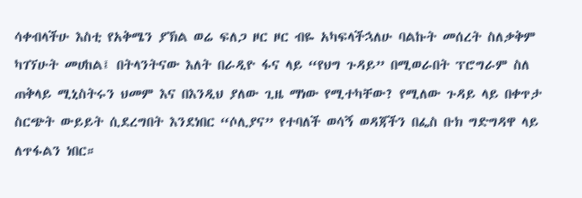ሳቀብላችሁ እስቲ የአቅሜን ያኽል ወሬ ፍለጋ ዞር ዞር ብዬ አካፍላችኋለሁ ባልኩት መሰረት ስለቃቅም ካገኘሁት መሀከል፤ በትላንትናው እለት በራዲዮ ፋና ላይ “የህግ ጉዳይ” በሚወራበት ፕሮግራም ስለ ጠቅላይ ሚኒስትሩን ህመም እና በእንዲህ ያለው ጊዜ ማነው የሚተካቸው? የሚለው ጉዳይ ላይ በቀጥታ ስርጭት ውይይት ሲደረግበት እንደነበር “ሶሊያና” የተባለች ወሳኝ ወዳጃችን በፌስ ቡክ ግድግዳዋ ላይ ለጥፋልን ነበር።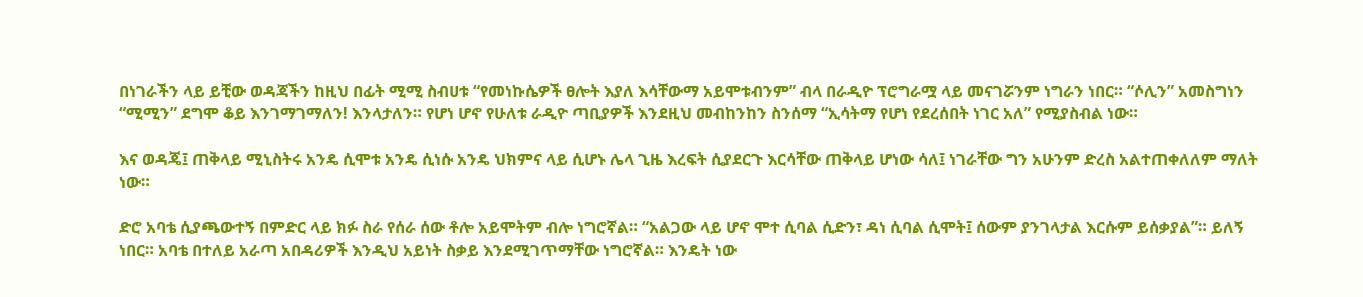በነገራችን ላይ ይቺው ወዳጃችን ከዚህ በፊት ሚሚ ስብሀቱ “የመነኩሴዎች ፀሎት እያለ እሳቸውማ አይሞቱብንም” ብላ በራዲዮ ፕሮግራሟ ላይ መናገሯንም ነግራን ነበር። “ሶሊን” አመስግነን “ሚሚን” ደግሞ ቆይ እንገማገማለን! እንላታለን። የሆነ ሆኖ የሁለቱ ራዲዮ ጣቢያዎች እንደዚህ መብከንከን ስንሰማ “ኢሳትማ የሆነ የደረሰበት ነገር አለ” የሚያስብል ነው።

እና ወዳጄ፤ ጠቅላይ ሚኒስትሩ አንዴ ሲሞቱ አንዴ ሲነሱ አንዴ ህክምና ላይ ሲሆኑ ሌላ ጊዜ እረፍት ሲያደርጉ እርሳቸው ጠቅላይ ሆነው ሳለ፤ ነገራቸው ግን አሁንም ድረስ አልተጠቀለለም ማለት ነው።

ድሮ አባቴ ሲያጫውተኝ በምድር ላይ ክፉ ስራ የሰራ ሰው ቶሎ አይሞትም ብሎ ነግሮኛል። “አልጋው ላይ ሆኖ ሞተ ሲባል ሲድን፣ ዳነ ሲባል ሲሞት፤ ሰውም ያንገላታል እርሱም ይሰቃያል”። ይለኝ ነበር። አባቴ በተለይ አራጣ አበዳሪዎች እንዲህ አይነት ስቃይ እንደሚገጥማቸው ነግሮኛል። እንዴት ነው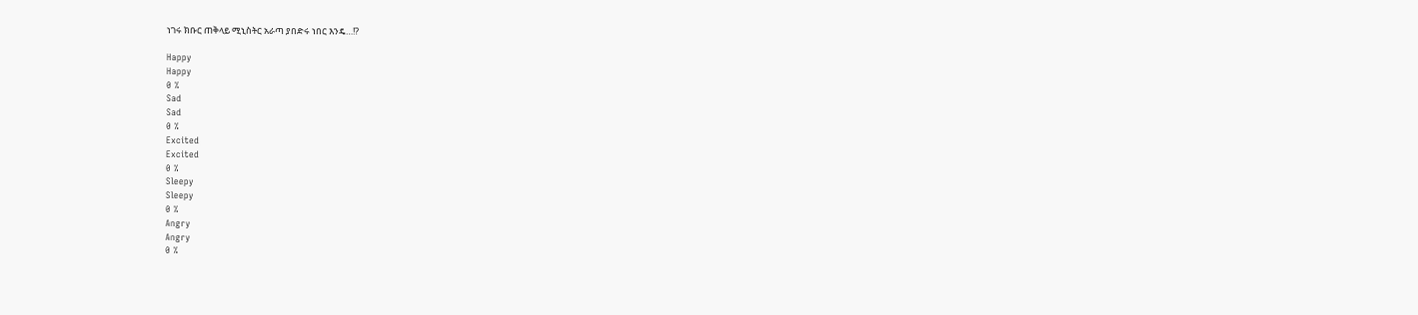ነገሩ ክቡር ጠቅላይ ሚኒስትር አራጣ ያበድሩ ነበር እንዴ…!?

Happy
Happy
0 %
Sad
Sad
0 %
Excited
Excited
0 %
Sleepy
Sleepy
0 %
Angry
Angry
0 %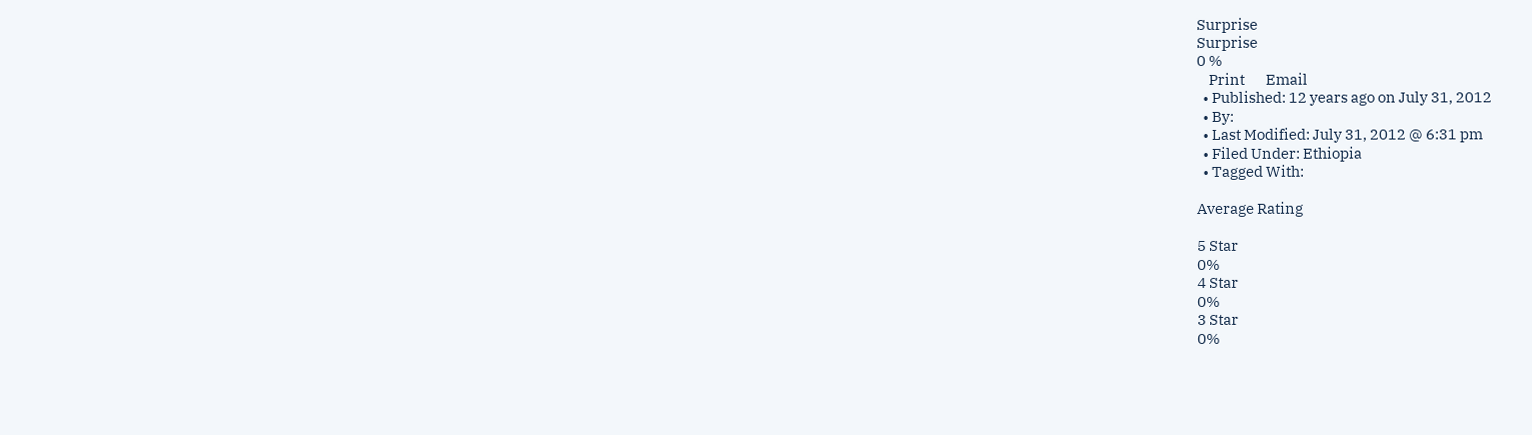Surprise
Surprise
0 %
    Print       Email
  • Published: 12 years ago on July 31, 2012
  • By:
  • Last Modified: July 31, 2012 @ 6:31 pm
  • Filed Under: Ethiopia
  • Tagged With:

Average Rating

5 Star
0%
4 Star
0%
3 Star
0%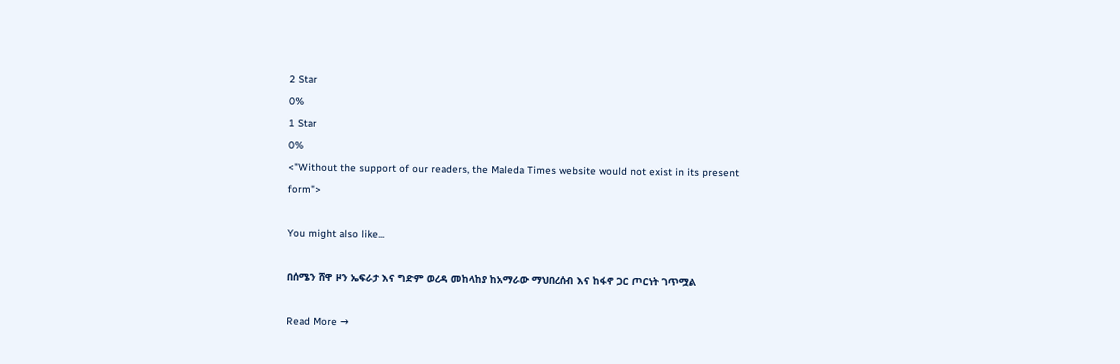2 Star
0%
1 Star
0%
<"Without the support of our readers, the Maleda Times website would not exist in its present form">

You might also like...

በሰሜን ሸዋ ዞን ኤፍራታ እና ግድም ወረዳ መከላከያ ከአማራው ማህበረሰብ እና ከፋኖ ጋር ጦርነት ገጥሟል

Read More →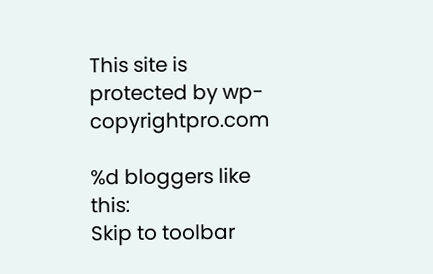This site is protected by wp-copyrightpro.com

%d bloggers like this:
Skip to toolbar